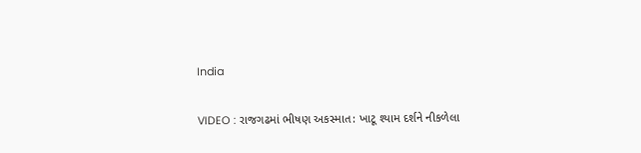India

VIDEO : રાજગઢમાં ભીષણ અકસ્માત: ખાટૂ શ્યામ દર્શને નીકળેલા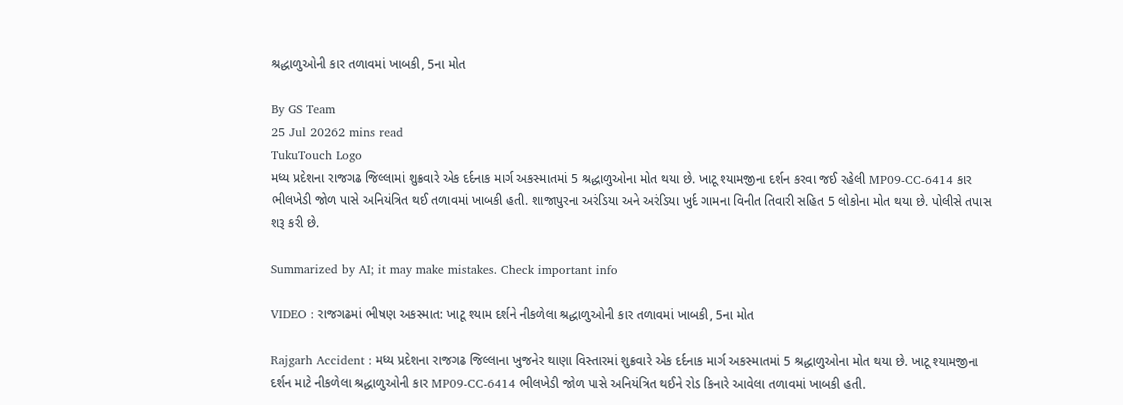શ્રદ્ધાળુઓની કાર તળાવમાં ખાબકી, 5ના મોત

By GS Team
25 Jul 20262 mins read
TukuTouch Logo
મધ્ય પ્રદેશના રાજગઢ જિલ્લામાં શુક્રવારે એક દર્દનાક માર્ગ અકસ્માતમાં 5 શ્રદ્ધાળુઓના મોત થયા છે. ખાટૂ શ્યામજીના દર્શન કરવા જઈ રહેલી MP09-CC-6414 કાર ભીલખેડી જોળ પાસે અનિયંત્રિત થઈ તળાવમાં ખાબકી હતી. શાજાપુરના અરંડિયા અને અરંડિયા ખુર્દ ગામના વિનીત તિવારી સહિત 5 લોકોના મોત થયા છે. પોલીસે તપાસ શરૂ કરી છે.

Summarized by AI; it may make mistakes. Check important info

VIDEO : રાજગઢમાં ભીષણ અકસ્માત: ખાટૂ શ્યામ દર્શને નીકળેલા શ્રદ્ધાળુઓની કાર તળાવમાં ખાબકી, 5ના મોત

Rajgarh Accident : મધ્ય પ્રદેશના રાજગઢ જિલ્લાના ખુજનેર થાણા વિસ્તારમાં શુક્રવારે એક દર્દનાક માર્ગ અકસ્માતમાં 5 શ્રદ્ધાળુઓના મોત થયા છે. ખાટૂ શ્યામજીના દર્શન માટે નીકળેલા શ્રદ્ધાળુઓની કાર MP09-CC-6414 ભીલખેડી જોળ પાસે અનિયંત્રિત થઈને રોડ કિનારે આવેલા તળાવમાં ખાબકી હતી.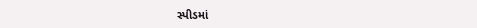સ્પીડમાં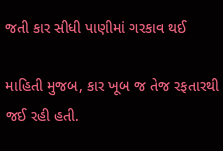જતી કાર સીધી પાણીમાં ગરકાવ થઈ

માહિતી મુજબ, કાર ખૂબ જ તેજ રફતારથી જઈ રહી હતી.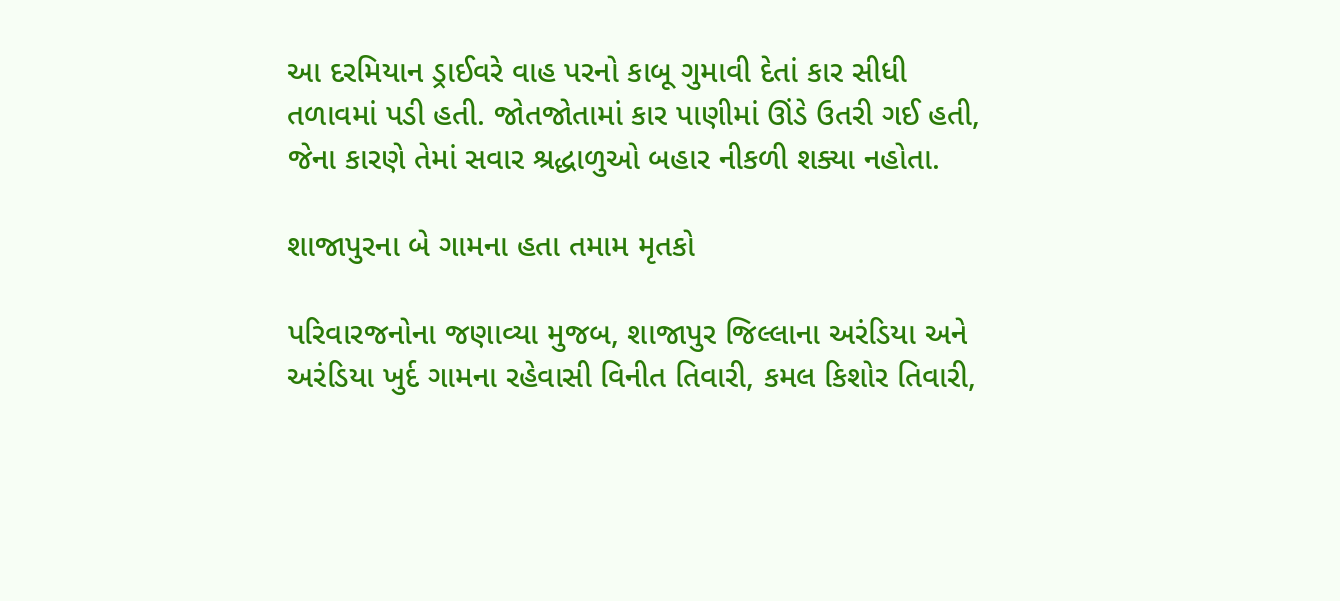આ દરમિયાન ડ્રાઈવરે વાહ પરનો કાબૂ ગુમાવી દેતાં કાર સીધી તળાવમાં પડી હતી. જોતજોતામાં કાર પાણીમાં ઊંડે ઉતરી ગઈ હતી, જેના કારણે તેમાં સવાર શ્રદ્ધાળુઓ બહાર નીકળી શક્યા નહોતા.

શાજાપુરના બે ગામના હતા તમામ મૃતકો

પરિવારજનોના જણાવ્યા મુજબ, શાજાપુર જિલ્લાના અરંડિયા અને અરંડિયા ખુર્દ ગામના રહેવાસી વિનીત તિવારી, કમલ કિશોર તિવારી,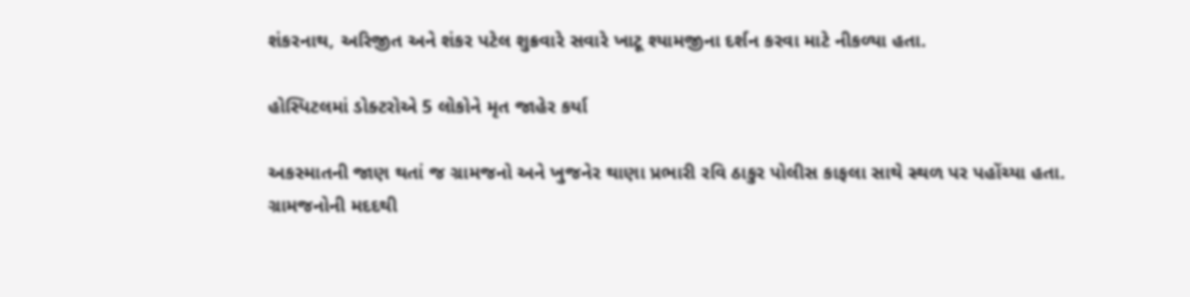શંકરનાથ, અરિજીત અને શંકર પટેલ શુક્રવારે સવારે ખાટૂ શ્યામજીના દર્શન કરવા માટે નીકળ્યા હતા.

હોસ્પિટલમાં ડોક્ટરોએ 5 લોકોને મૃત જાહેર કર્યા

અકસ્માતની જાણ થતાં જ ગ્રામજનો અને ખુજનેર થાણા પ્રભારી રવિ ઠાકુર પોલીસ કાફલા સાથે સ્થળ પર પહોંચ્યા હતા. ગ્રામજનોની મદદથી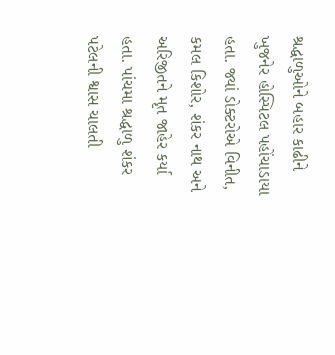શ્રદ્ધાળુઓને બહાર કાઢીને ખુજનેર હોસ્પિટલ પહોંચાડાયા હતા. જ્યાં ડોક્ટરોએ વિનીત, કમલ કિશોર, શંકર નાથ અને અરિજીતને મૃત જાહેર કર્યા હતા. પાંચમા શ્રદ્ધાળુ શંકર પટેલની શ્વાસ ચાલતી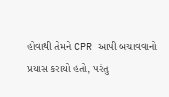હોવાથી તેમને CPR આપી બચાવવાનો પ્રયાસ કરાયો હતો, પરંતુ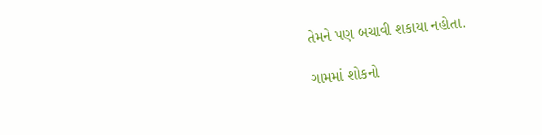તેમને પણ બચાવી શકાયા નહોતા.

ગામમાં શોકનો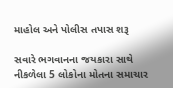માહોલ અને પોલીસ તપાસ શરૂ

સવારે ભગવાનના જયકારા સાથે નીકળેલા 5 લોકોના મોતના સમાચાર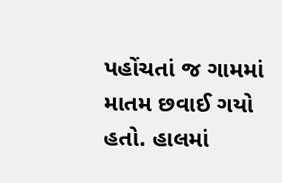પહોંચતાં જ ગામમાં માતમ છવાઈ ગયો હતો. હાલમાં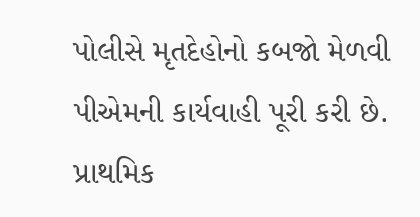પોલીસે મૃતદેહોનો કબજો મેળવી પીએમની કાર્યવાહી પૂરી કરી છે. પ્રાથમિક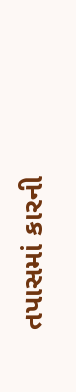તપાસમાં કારની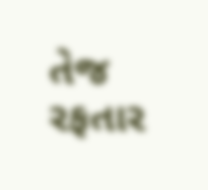તેજ રફતાર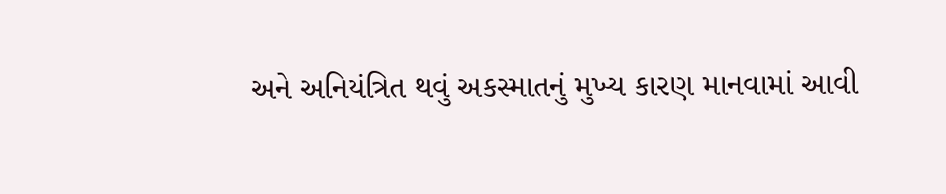અને અનિયંત્રિત થવું અકસ્માતનું મુખ્ય કારણ માનવામાં આવી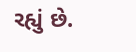રહ્યું છે.